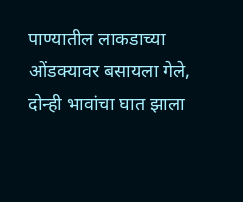पाण्यातील लाकडाच्या ओंडक्यावर बसायला गेले, दोन्ही भावांचा घात झाला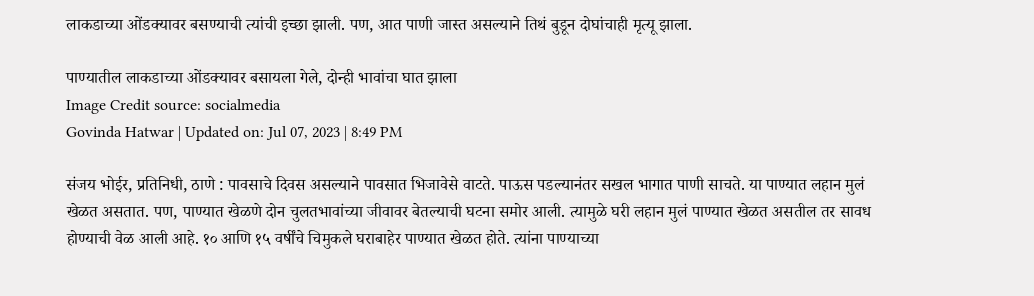लाकडाच्या ओंडक्यावर बसण्याची त्यांची इच्छा झाली. पण, आत पाणी जास्त असल्याने तिथं बुडून दोघांचाही मृत्यू झाला.

पाण्यातील लाकडाच्या ओंडक्यावर बसायला गेले, दोन्ही भावांचा घात झाला
Image Credit source: socialmedia
Govinda Hatwar | Updated on: Jul 07, 2023 | 8:49 PM

संजय भोईर, प्रतिनिधी, ठाणे : पावसाचे दिवस असल्याने पावसात भिजावेसे वाटते. पाऊस पडल्यानंतर सखल भागात पाणी साचते. या पाण्यात लहान मुलं खेळत असतात. पण, पाण्यात खेळणे दोन चुलतभावांच्या जीवावर बेतल्याची घटना समोर आली. त्यामुळे घरी लहान मुलं पाण्यात खेळत असतील तर सावध होण्याची वेळ आली आहे. १० आणि १५ वर्षींचे चिमुकले घराबाहेर पाण्यात खेळत होते. त्यांना पाण्याच्या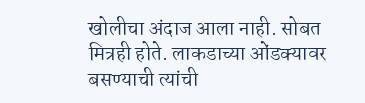खोलीचा अंदाज आला नाही. सोबत मित्रही होते. लाकडाच्या ओंडक्यावर बसण्याची त्यांची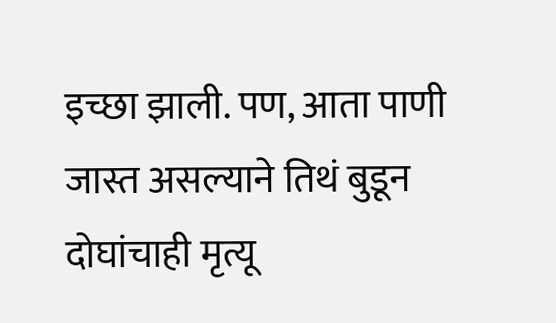इच्छा झाली. पण, आता पाणी जास्त असल्याने तिथं बुडून दोघांचाही मृत्यू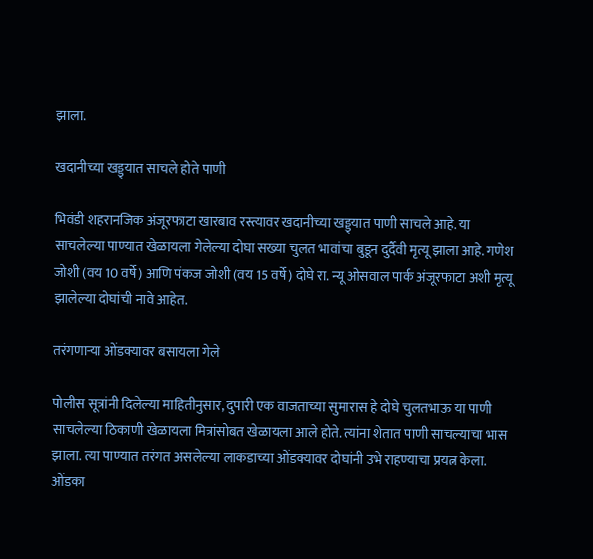झाला.

खदानीच्या खड्ड्यात साचले होते पाणी

भिवंडी शहरानजिक अंजूरफाटा खारबाव रस्त्यावर खदानीच्या खड्ड्यात पाणी साचले आहे. या साचलेल्या पाण्यात खेळायला गेलेल्या दोघा सख्या चुलत भावांचा बुडून दुर्दैवी मृत्यू झाला आहे. गणेश जोशी (वय 10 वर्षे) आणि पंकज जोशी (वय 15 वर्षे) दोघे रा. न्यू ओसवाल पार्क अंजूरफाटा अशी मृत्यू झालेल्या दोघांची नावे आहेत.

तरंगणाऱ्या ओंडक्यावर बसायला गेले

पोलीस सूत्रांनी दिलेल्या माहितीनुसार, दुपारी एक वाजताच्या सुमारास हे दोघे चुलतभाऊ या पाणी साचलेल्या ठिकाणी खेळायला मित्रांसोबत खेळायला आले होते. त्यांना शेतात पाणी साचल्याचा भास झाला. त्या पाण्यात तरंगत असलेल्या लाकडाच्या ओंडक्यावर दोघांनी उभे राहण्याचा प्रयत्न केला. ओंडका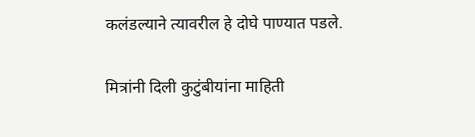कलंडल्याने त्यावरील हे दोघे पाण्यात पडले.

मित्रांनी दिली कुटुंबीयांना माहिती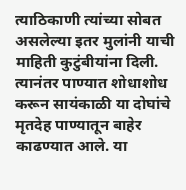त्याठिकाणी त्यांच्या सोबत असलेल्या इतर मुलांनी याची माहिती कुटुंबीयांना दिली. त्यानंतर पाण्यात शोधाशोध करून सायंकाळी या दोघांचे मृतदेह पाण्यातून बाहेर काढण्यात आले. या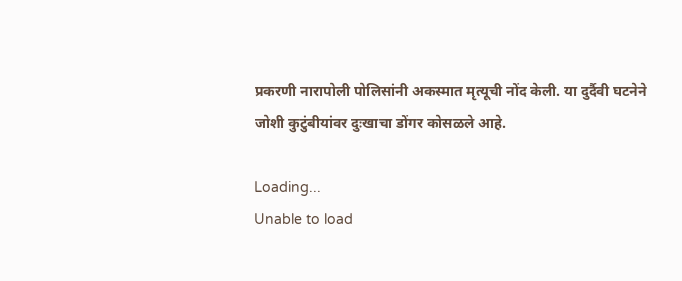प्रकरणी नारापोली पोलिसांनी अकस्मात मृत्यूची नोंद केली. या दुर्दैवी घटनेने जोशी कुटुंबीयांवर दुःखाचा डोंगर कोसळले आहे.

Loading...
Unable to load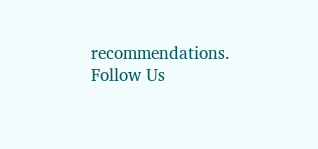recommendations.
Follow Us